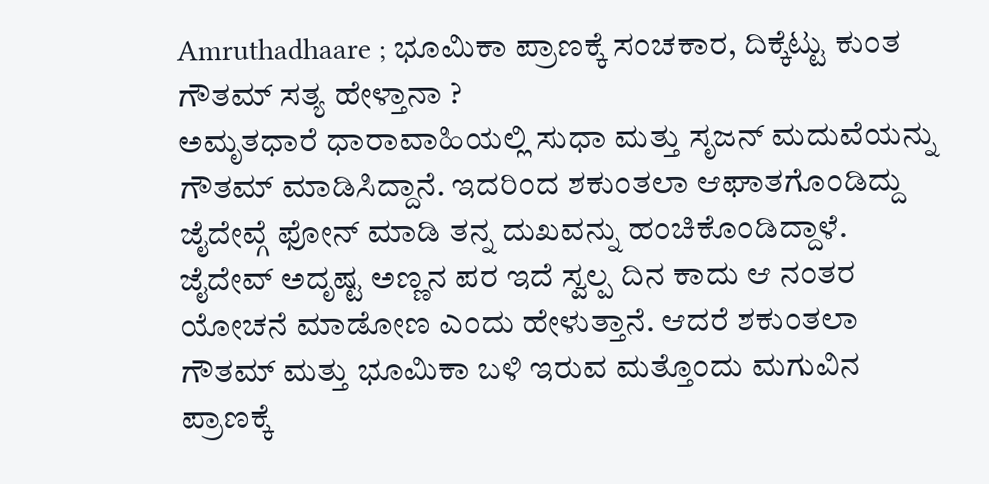Amruthadhaare ; ಭೂಮಿಕಾ ಪ್ರಾಣಕ್ಕೆ ಸಂಚಕಾರ, ದಿಕ್ಕೆಟ್ಟು ಕುಂತ ಗೌತಮ್ ಸತ್ಯ ಹೇಳ್ತಾನಾ ?
ಅಮೃತಧಾರೆ ಧಾರಾವಾಹಿಯಲ್ಲಿ ಸುಧಾ ಮತ್ತು ಸೃಜನ್ ಮದುವೆಯನ್ನು ಗೌತಮ್ ಮಾಡಿಸಿದ್ದಾನೆ. ಇದರಿಂದ ಶಕುಂತಲಾ ಆಘಾತಗೊಂಡಿದ್ದು ಜೈದೇವ್ಗೆ ಫೋನ್ ಮಾಡಿ ತನ್ನ ದುಖವನ್ನು ಹಂಚಿಕೊಂಡಿದ್ದಾಳೆ. ಜೈದೇವ್ ಅದೃಷ್ಟ ಅಣ್ಣನ ಪರ ಇದೆ ಸ್ವಲ್ಪ ದಿನ ಕಾದು ಆ ನಂತರ ಯೋಚನೆ ಮಾಡೋಣ ಎಂದು ಹೇಳುತ್ತಾನೆ. ಆದರೆ ಶಕುಂತಲಾ ಗೌತಮ್ ಮತ್ತು ಭೂಮಿಕಾ ಬಳಿ ಇರುವ ಮತ್ತೊಂದು ಮಗುವಿನ ಪ್ರಾಣಕ್ಕೆ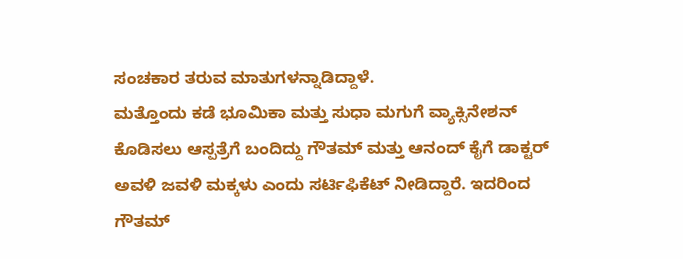ಸಂಚಕಾರ ತರುವ ಮಾತುಗಳನ್ನಾಡಿದ್ದಾಳೆ.
ಮತ್ತೊಂದು ಕಡೆ ಭೂಮಿಕಾ ಮತ್ತು ಸುಧಾ ಮಗುಗೆ ವ್ಯಾಕ್ಸಿನೇಶನ್ ಕೊಡಿಸಲು ಆಸ್ಪತ್ರೆಗೆ ಬಂದಿದ್ದು ಗೌತಮ್ ಮತ್ತು ಆನಂದ್ ಕೈಗೆ ಡಾಕ್ಟರ್ ಅವಳಿ ಜವಳಿ ಮಕ್ಕಳು ಎಂದು ಸರ್ಟಿಫಿಕೆಟ್ ನೀಡಿದ್ದಾರೆ. ಇದರಿಂದ ಗೌತಮ್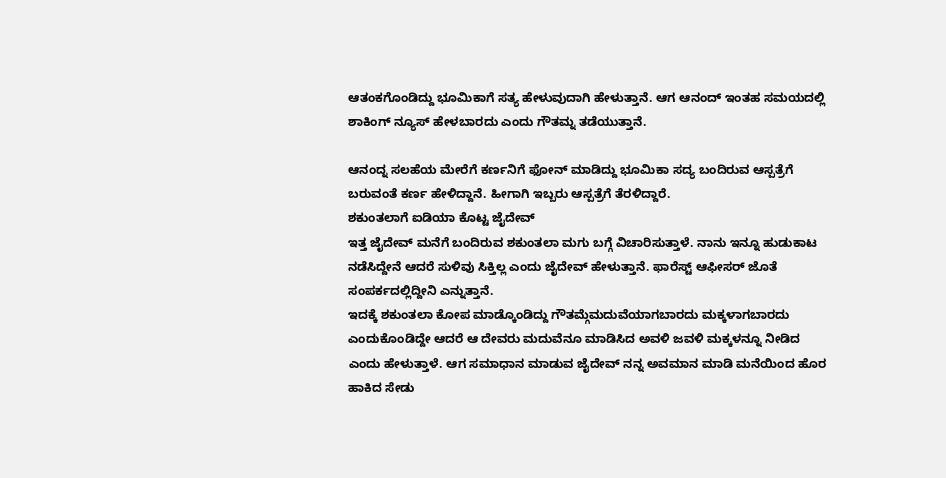ಆತಂಕಗೊಂಡಿದ್ದು ಭೂಮಿಕಾಗೆ ಸತ್ಯ ಹೇಳುವುದಾಗಿ ಹೇಳುತ್ತಾನೆ. ಆಗ ಆನಂದ್ ಇಂತಹ ಸಮಯದಲ್ಲಿ ಶಾಕಿಂಗ್ ನ್ಯೂಸ್ ಹೇಳಬಾರದು ಎಂದು ಗೌತಮ್ನ ತಡೆಯುತ್ತಾನೆ.

ಆನಂದ್ನ ಸಲಹೆಯ ಮೇರೆಗೆ ಕರ್ಣನಿಗೆ ಫೋನ್ ಮಾಡಿದ್ದು ಭೂಮಿಕಾ ಸದ್ಯ ಬಂದಿರುವ ಆಸ್ಪತ್ರೆಗೆ ಬರುವಂತೆ ಕರ್ಣ ಹೇಳಿದ್ದಾನೆ. ಹೀಗಾಗಿ ಇಬ್ಬರು ಆಸ್ಪತ್ರೆಗೆ ತೆರಳಿದ್ದಾರೆ.
ಶಕುಂತಲಾಗೆ ಐಡಿಯಾ ಕೊಟ್ಟ ಜೈದೇವ್
ಇತ್ತ ಜೈದೇವ್ ಮನೆಗೆ ಬಂದಿರುವ ಶಕುಂತಲಾ ಮಗು ಬಗ್ಗೆ ವಿಚಾರಿಸುತ್ತಾಳೆ. ನಾನು ಇನ್ನೂ ಹುಡುಕಾಟ ನಡೆಸಿದ್ದೇನೆ ಆದರೆ ಸುಳಿವು ಸಿಕ್ತಿಲ್ಲ ಎಂದು ಜೈದೇವ್ ಹೇಳುತ್ತಾನೆ. ಫಾರೆಸ್ಟ್ ಆಫೀಸರ್ ಜೊತೆ ಸಂಪರ್ಕದಲ್ಲಿದ್ದೀನಿ ಎನ್ನುತ್ತಾನೆ.
ಇದಕ್ಕೆ ಶಕುಂತಲಾ ಕೋಪ ಮಾಡ್ಕೊಂಡಿದ್ದು ಗೌತಮ್ಗೆಮದುವೆಯಾಗಬಾರದು ಮಕ್ಕಳಾಗಬಾರದು ಎಂದುಕೊಂಡಿದ್ದೇ ಆದರೆ ಆ ದೇವರು ಮದುವೆನೂ ಮಾಡಿಸಿದ ಅವಳಿ ಜವಳಿ ಮಕ್ಕಳನ್ನೂ ನೀಡಿದ ಎಂದು ಹೇಳುತ್ತಾಳೆ. ಆಗ ಸಮಾಧಾನ ಮಾಡುವ ಜೈದೇವ್ ನನ್ನ ಅವಮಾನ ಮಾಡಿ ಮನೆಯಿಂದ ಹೊರ ಹಾಕಿದ ಸೇಡು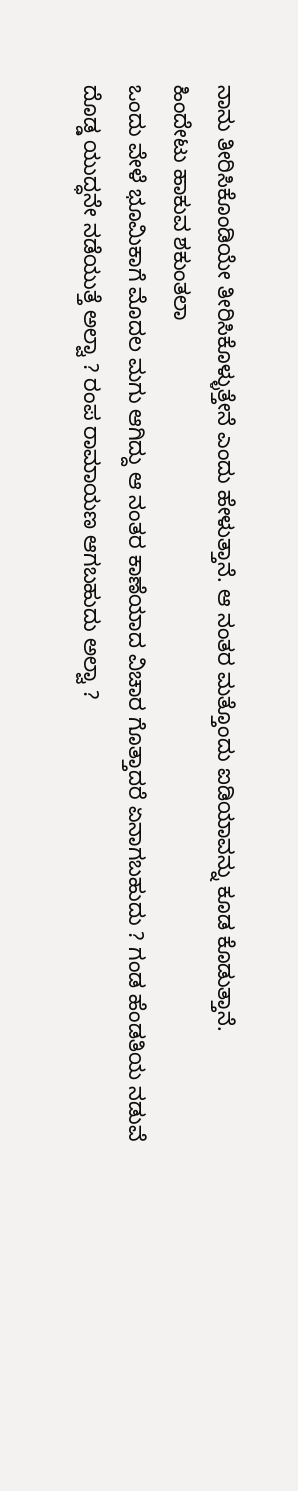ನಾನು ತೀರಿಸಿಕೊಂಡಿಯೇ ತೀರಿಸಿಕೊಳ್ಳುತ್ತೇನೆ ಎಂದು ಹೇಳುತ್ತಾನೆ. ಆ ನಂತರ ಮತ್ತೊಂದು ಐಡಿಯಾವನ್ನು ಕೂಡ ಕೊಡುತ್ತಾನೆ.
ಹಿಂದೇಟು ಹಾಕುವ ಶಕುಂತಲಾ
ಒಂದು ವೇಳೆ ಭೂಮಿಕಾಗೆ ಮೊದಲ ಮಗು ಆಗಿದ್ದು ಆ ನಂತರ ಕಾಣೆಯಾದ ವಿಚಾರ ಗೊತ್ತಾದರೆ ಏನಾಗಬಹುದು ? ಗಂಡ ಹೆಂಡತಿಯ ನಡುವೆ ದೊಡ್ಡ ಯುದ್ಧನೇ ನಡೆಯುತ್ತೆ ಅಲ್ವಾ ? ರಂಪ ರಾಮಾಯಣ ಆಗಬಹುದು ಅಲ್ವಾ ?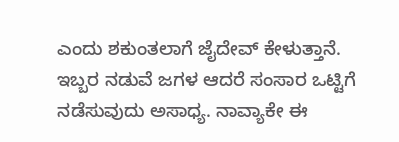ಎಂದು ಶಕುಂತಲಾಗೆ ಜೈದೇವ್ ಕೇಳುತ್ತಾನೆ. ಇಬ್ಬರ ನಡುವೆ ಜಗಳ ಆದರೆ ಸಂಸಾರ ಒಟ್ಟಿಗೆ ನಡೆಸುವುದು ಅಸಾಧ್ಯ. ನಾವ್ಯಾಕೇ ಈ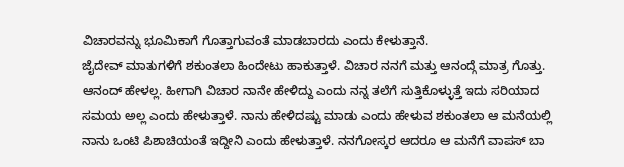ವಿಚಾರವನ್ನು ಭೂಮಿಕಾಗೆ ಗೊತ್ತಾಗುವಂತೆ ಮಾಡಬಾರದು ಎಂದು ಕೇಳುತ್ತಾನೆ.
ಜೈದೇವ್ ಮಾತುಗಳಿಗೆ ಶಕುಂತಲಾ ಹಿಂದೇಟು ಹಾಕುತ್ತಾಳೆ. ವಿಚಾರ ನನಗೆ ಮತ್ತು ಆನಂದ್ಗೆ ಮಾತ್ರ ಗೊತ್ತು. ಆನಂದ್ ಹೇಳಲ್ಲ. ಹೀಗಾಗಿ ವಿಚಾರ ನಾನೇ ಹೇಳಿದ್ದು ಎಂದು ನನ್ನ ತಲೆಗೆ ಸುತ್ತಿಕೊಳ್ಳುತ್ತೆ ಇದು ಸರಿಯಾದ ಸಮಯ ಅಲ್ಲ ಎಂದು ಹೇಳುತ್ತಾಳೆ. ನಾನು ಹೇಳಿದಷ್ಟು ಮಾಡು ಎಂದು ಹೇಳುವ ಶಕುಂತಲಾ ಆ ಮನೆಯಲ್ಲಿ ನಾನು ಒಂಟಿ ಪಿಶಾಚಿಯಂತೆ ಇದ್ದೀನಿ ಎಂದು ಹೇಳುತ್ತಾಳೆ. ನನಗೋಸ್ಕರ ಆದರೂ ಆ ಮನೆಗೆ ವಾಪಸ್ ಬಾ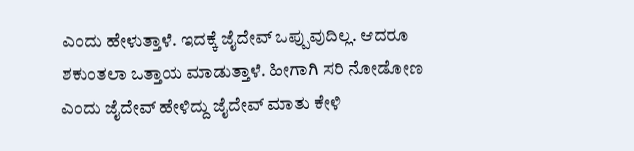ಎಂದು ಹೇಳುತ್ತಾಳೆ. ಇದಕ್ಕೆ ಜೈದೇವ್ ಒಪ್ಪುವುದಿಲ್ಲ. ಆದರೂ ಶಕುಂತಲಾ ಒತ್ತಾಯ ಮಾಡುತ್ತಾಳೆ. ಹೀಗಾಗಿ ಸರಿ ನೋಡೋಣ ಎಂದು ಜೈದೇವ್ ಹೇಳಿದ್ದು ಜೈದೇವ್ ಮಾತು ಕೇಳಿ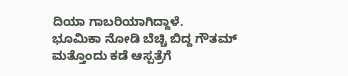ದಿಯಾ ಗಾಬರಿಯಾಗಿದ್ದಾಳೆ.
ಭೂಮಿಕಾ ನೋಡಿ ಬೆಚ್ಚಿ ಬಿದ್ದ ಗೌತಮ್
ಮತ್ತೊಂದು ಕಡೆ ಆಸ್ಪತ್ರೆಗೆ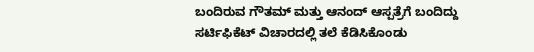ಬಂದಿರುವ ಗೌತಮ್ ಮತ್ತು ಆನಂದ್ ಆಸ್ಪತ್ರೆಗೆ ಬಂದಿದ್ದು ಸರ್ಟಿಫಿಕೆಟ್ ವಿಚಾರದಲ್ಲಿ ತಲೆ ಕೆಡಿಸಿಕೊಂಡು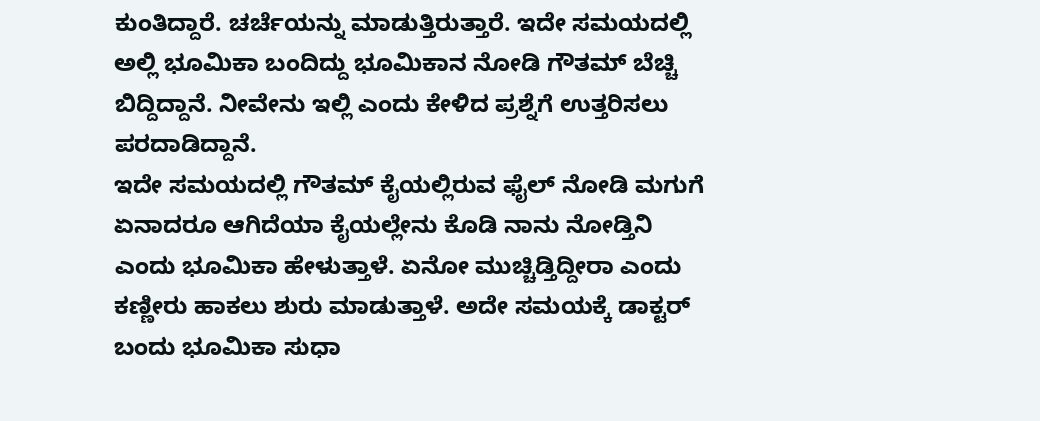ಕುಂತಿದ್ದಾರೆ. ಚರ್ಚೆಯನ್ನು ಮಾಡುತ್ತಿರುತ್ತಾರೆ. ಇದೇ ಸಮಯದಲ್ಲಿ ಅಲ್ಲಿ ಭೂಮಿಕಾ ಬಂದಿದ್ದು ಭೂಮಿಕಾನ ನೋಡಿ ಗೌತಮ್ ಬೆಚ್ಚಿ ಬಿದ್ದಿದ್ದಾನೆ. ನೀವೇನು ಇಲ್ಲಿ ಎಂದು ಕೇಳಿದ ಪ್ರಶ್ನೆಗೆ ಉತ್ತರಿಸಲು ಪರದಾಡಿದ್ದಾನೆ.
ಇದೇ ಸಮಯದಲ್ಲಿ ಗೌತಮ್ ಕೈಯಲ್ಲಿರುವ ಫೈಲ್ ನೋಡಿ ಮಗುಗೆ ಏನಾದರೂ ಆಗಿದೆಯಾ ಕೈಯಲ್ಲೇನು ಕೊಡಿ ನಾನು ನೋಡ್ತಿನಿ ಎಂದು ಭೂಮಿಕಾ ಹೇಳುತ್ತಾಳೆ. ಏನೋ ಮುಚ್ಚಿಡ್ತಿದ್ದೀರಾ ಎಂದು ಕಣ್ಣೀರು ಹಾಕಲು ಶುರು ಮಾಡುತ್ತಾಳೆ. ಅದೇ ಸಮಯಕ್ಕೆ ಡಾಕ್ಟರ್ ಬಂದು ಭೂಮಿಕಾ ಸುಧಾ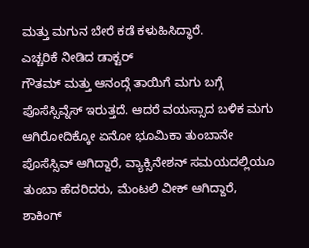ಮತ್ತು ಮಗುನ ಬೇರೆ ಕಡೆ ಕಳುಹಿಸಿದ್ಧಾರೆ.
ಎಚ್ಚರಿಕೆ ನೀಡಿದ ಡಾಕ್ಟರ್
ಗೌತಮ್ ಮತ್ತು ಆನಂದ್ಗೆ ತಾಯಿಗೆ ಮಗು ಬಗ್ಗೆ ಪೊಸೆಸ್ಸಿವ್ನೆಸ್ ಇರುತ್ತದೆ. ಆದರೆ ವಯಸ್ಸಾದ ಬಳಿಕ ಮಗು ಆಗಿರೋದಿಕ್ಕೋ ಏನೋ ಭೂಮಿಕಾ ತುಂಬಾನೇ ಪೊಸೆಸ್ಸಿವ್ ಆಗಿದ್ದಾರೆ, ವ್ಯಾಕ್ಸಿನೇಶನ್ ಸಮಯದಲ್ಲಿಯೂ ತುಂಬಾ ಹೆದರಿದರು, ಮೆಂಟಲಿ ವೀಕ್ ಆಗಿದ್ದಾರೆ, ಶಾಕಿಂಗ್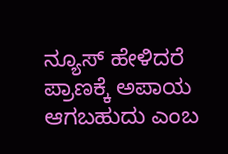ನ್ಯೂಸ್ ಹೇಳಿದರೆ ಪ್ರಾಣಕ್ಕೆ ಅಪಾಯ ಆಗಬಹುದು ಎಂಬ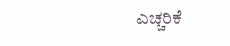ಎಚ್ಚರಿಕೆ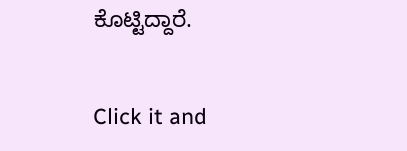ಕೊಟ್ಟಿದ್ದಾರೆ.


Click it and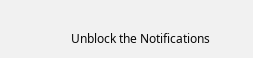Unblock the Notifications